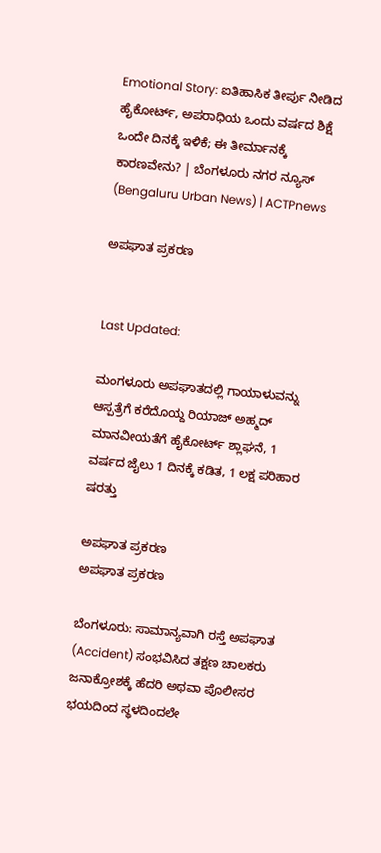Emotional Story: ಐತಿಹಾಸಿಕ ತೀರ್ಪು ನೀಡಿದ ಹೈಕೋರ್ಟ್‌, ಅಪರಾಧಿಯ ಒಂದು ವರ್ಷದ ಶಿಕ್ಷೆ ಒಂದೇ ದಿನಕ್ಕೆ ಇಳಿಕೆ; ಈ ತೀರ್ಮಾನಕ್ಕೆ ಕಾರಣವೇನು? | ಬೆಂಗಳೂರು ನಗರ ನ್ಯೂಸ್ (Bengaluru Urban News) | ACTPnews

ಅಪಘಾತ ಪ್ರಕರಣ


Last Updated:

ಮಂಗಳೂರು ಅಪಘಾತದಲ್ಲಿ ಗಾಯಾಳುವನ್ನು ಆಸ್ಪತ್ರೆಗೆ ಕರೆದೊಯ್ದ ರಿಯಾಜ್ ಅಹ್ಮದ್ ಮಾನವೀಯತೆಗೆ ಹೈಕೋರ್ಟ್ ಶ್ಲಾಘನೆ, 1 ವರ್ಷದ ಜೈಲು 1 ದಿನಕ್ಕೆ ಕಡಿತ, 1 ಲಕ್ಷ ಪರಿಹಾರ ಷರತ್ತು

ಅಪಘಾತ ಪ್ರಕರಣ
ಅಪಘಾತ ಪ್ರಕರಣ

ಬೆಂಗಳೂರು: ಸಾಮಾನ್ಯವಾಗಿ ರಸ್ತೆ ಅಪಘಾತ (Accident) ಸಂಭವಿಸಿದ ತಕ್ಷಣ ಚಾಲಕರು ಜನಾಕ್ರೋಶಕ್ಕೆ ಹೆದರಿ ಅಥವಾ ಪೊಲೀಸರ ಭಯದಿಂದ ಸ್ಥಳದಿಂದಲೇ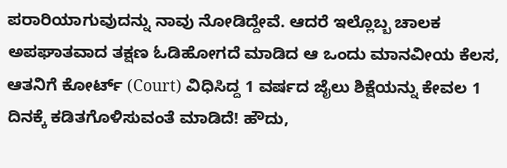ಪರಾರಿಯಾಗುವುದನ್ನು ನಾವು ನೋಡಿದ್ದೇವೆ. ಆದರೆ ಇಲ್ಲೊಬ್ಬ ಚಾಲಕ ಅಪಘಾತವಾದ ತಕ್ಷಣ ಓಡಿಹೋಗದೆ ಮಾಡಿದ ಆ ಒಂದು ಮಾನವೀಯ ಕೆಲಸ, ಆತನಿಗೆ ಕೋರ್ಟ್ (Court) ವಿಧಿಸಿದ್ದ 1 ವರ್ಷದ ಜೈಲು ಶಿಕ್ಷೆಯನ್ನು ಕೇವಲ 1 ದಿನಕ್ಕೆ ಕಡಿತಗೊಳಿಸುವಂತೆ ಮಾಡಿದೆ! ಹೌದು,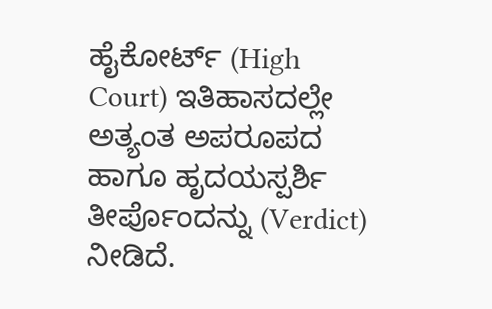ಹೈಕೋರ್ಟ್ (High Court) ಇತಿಹಾಸದಲ್ಲೇ ಅತ್ಯಂತ ಅಪರೂಪದ ಹಾಗೂ ಹೃದಯಸ್ಪರ್ಶಿ ತೀರ್ಪೊಂದನ್ನು (Verdict) ನೀಡಿದೆ.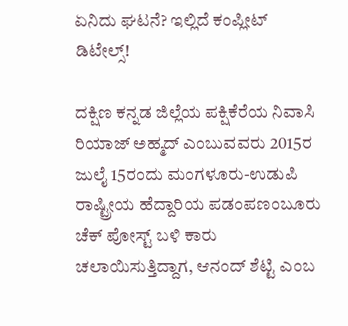ಏನಿದು ಘಟನೆ? ಇಲ್ಲಿದೆ ಕಂಪ್ಲೀಟ್ ಡಿಟೇಲ್ಸ್!

ದಕ್ಷಿಣ ಕನ್ನಡ ಜಿಲ್ಲೆಯ ಪಕ್ಷಿಕೆರೆಯ ನಿವಾಸಿ ರಿಯಾಜ್ ಅಹ್ಮದ್ ಎಂಬುವವರು 2015ರ ಜುಲೈ 15ರಂದು ಮಂಗಳೂರು-ಉಡುಪಿ ರಾಷ್ಟ್ರೀಯ ಹೆದ್ದಾರಿಯ ಪಡಂಪಣಂಬೂರು ಚೆಕ್ ಪೋಸ್ಟ್ ಬಳಿ ಕಾರು ಚಲಾಯಿಸುತ್ತಿದ್ದಾಗ, ಆನಂದ್ ಶೆಟ್ಟಿ ಎಂಬ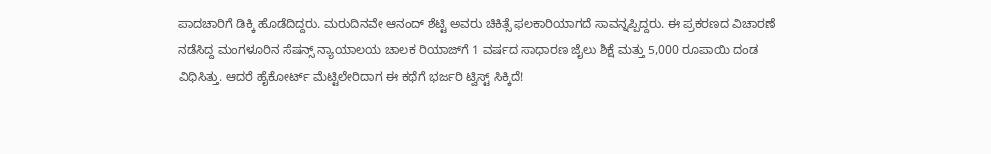ಪಾದಚಾರಿಗೆ ಡಿಕ್ಕಿ ಹೊಡೆದಿದ್ದರು. ಮರುದಿನವೇ ಆನಂದ್ ಶೆಟ್ಟಿ ಅವರು ಚಿಕಿತ್ಸೆ ಫಲಕಾರಿಯಾಗದೆ ಸಾವನ್ನಪ್ಪಿದ್ದರು. ಈ ಪ್ರಕರಣದ ವಿಚಾರಣೆ ನಡೆಸಿದ್ದ ಮಂಗಳೂರಿನ ಸೆಷನ್ಸ್ ನ್ಯಾಯಾಲಯ ಚಾಲಕ ರಿಯಾಜ್‌ಗೆ 1 ವರ್ಷದ ಸಾಧಾರಣ ಜೈಲು ಶಿಕ್ಷೆ ಮತ್ತು 5,000 ರೂಪಾಯಿ ದಂಡ ವಿಧಿಸಿತ್ತು. ಆದರೆ ಹೈಕೋರ್ಟ್ ಮೆಟ್ಟಿಲೇರಿದಾಗ ಈ ಕಥೆಗೆ ಭರ್ಜರಿ ಟ್ವಿಸ್ಟ್ ಸಿಕ್ಕಿದೆ!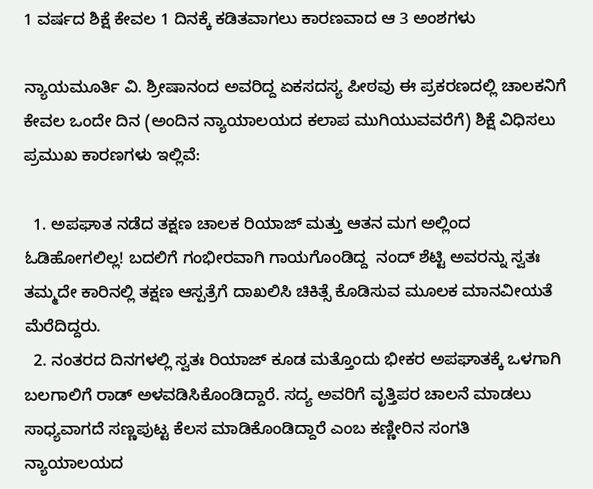1 ವರ್ಷದ ಶಿಕ್ಷೆ ಕೇವಲ 1 ದಿನಕ್ಕೆ ಕಡಿತವಾಗಲು ಕಾರಣವಾದ ಆ 3 ಅಂಶಗಳು

ನ್ಯಾಯಮೂರ್ತಿ ವಿ. ಶ್ರೀಷಾನಂದ ಅವರಿದ್ದ ಏಕಸದಸ್ಯ ಪೀಠವು ಈ ಪ್ರಕರಣದಲ್ಲಿ ಚಾಲಕನಿಗೆ ಕೇವಲ ಒಂದೇ ದಿನ (ಅಂದಿನ ನ್ಯಾಯಾಲಯದ ಕಲಾಪ ಮುಗಿಯುವವರೆಗೆ) ಶಿಕ್ಷೆ ವಿಧಿಸಲು ಪ್ರಮುಖ ಕಾರಣಗಳು ಇಲ್ಲಿವೆ:

  1. ಅಪಘಾತ ನಡೆದ ತಕ್ಷಣ ಚಾಲಕ ರಿಯಾಜ್ ಮತ್ತು ಆತನ ಮಗ ಅಲ್ಲಿಂದ ಓಡಿಹೋಗಲಿಲ್ಲ! ಬದಲಿಗೆ ಗಂಭೀರವಾಗಿ ಗಾಯಗೊಂಡಿದ್ದ  ನಂದ್ ಶೆಟ್ಟಿ ಅವರನ್ನು ಸ್ವತಃ ತಮ್ಮದೇ ಕಾರಿನಲ್ಲಿ ತಕ್ಷಣ ಆಸ್ಪತ್ರೆಗೆ ದಾಖಲಿಸಿ ಚಿಕಿತ್ಸೆ ಕೊಡಿಸುವ ಮೂಲಕ ಮಾನವೀಯತೆ ಮೆರೆದಿದ್ದರು.
  2. ನಂತರದ ದಿನಗಳಲ್ಲಿ ಸ್ವತಃ ರಿಯಾಜ್ ಕೂಡ ಮತ್ತೊಂದು ಭೀಕರ ಅಪಘಾತಕ್ಕೆ ಒಳಗಾಗಿ ಬಲಗಾಲಿಗೆ ರಾಡ್ ಅಳವಡಿಸಿಕೊಂಡಿದ್ದಾರೆ. ಸದ್ಯ ಅವರಿಗೆ ವೃತ್ತಿಪರ ಚಾಲನೆ ಮಾಡಲು ಸಾಧ್ಯವಾಗದೆ ಸಣ್ಣಪುಟ್ಟ ಕೆಲಸ ಮಾಡಿಕೊಂಡಿದ್ದಾರೆ ಎಂಬ ಕಣ್ಣೀರಿನ ಸಂಗತಿ ನ್ಯಾಯಾಲಯದ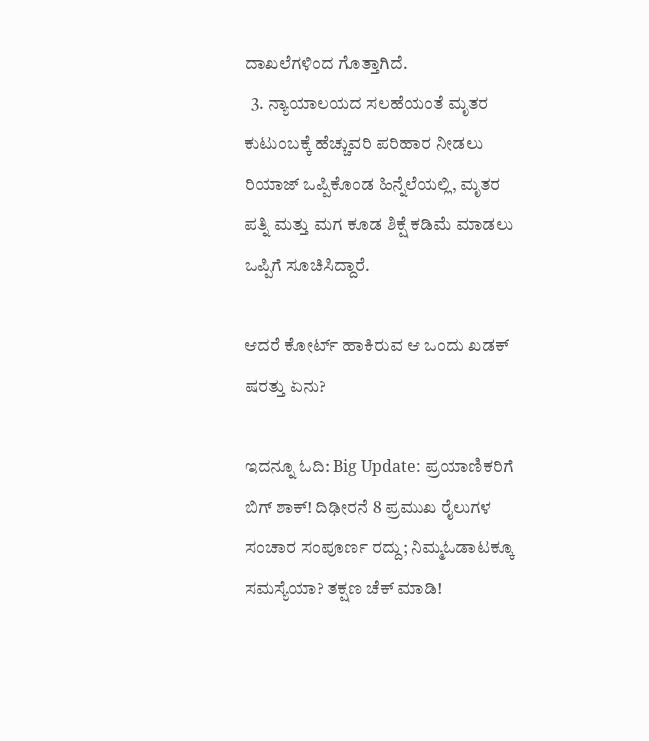ದಾಖಲೆಗಳಿಂದ ಗೊತ್ತಾಗಿದೆ.
  3. ನ್ಯಾಯಾಲಯದ ಸಲಹೆಯಂತೆ ಮೃತರ ಕುಟುಂಬಕ್ಕೆ ಹೆಚ್ಚುವರಿ ಪರಿಹಾರ ನೀಡಲು ರಿಯಾಜ್ ಒಪ್ಪಿಕೊಂಡ ಹಿನ್ನೆಲೆಯಲ್ಲಿ, ಮೃತರ ಪತ್ನಿ ಮತ್ತು ಮಗ ಕೂಡ ಶಿಕ್ಷೆ ಕಡಿಮೆ ಮಾಡಲು ಒಪ್ಪಿಗೆ ಸೂಚಿಸಿದ್ದಾರೆ.

ಆದರೆ ಕೋರ್ಟ್ ಹಾಕಿರುವ ಆ ಒಂದು ಖಡಕ್ ಷರತ್ತು ಏನು?

ಇದನ್ನೂ ಓದಿ: Big Update: ಪ್ರಯಾಣಿಕರಿಗೆ ಬಿಗ್ ಶಾಕ್! ದಿಢೀರನೆ 8 ಪ್ರಮುಖ ರೈಲುಗಳ ಸಂಚಾರ ಸಂಪೂರ್ಣ ರದ್ದು; ನಿಮ್ಮಓಡಾಟಕ್ಕೂ ಸಮಸ್ಯೆಯಾ? ತಕ್ಷಣ ಚೆಕ್ ಮಾಡಿ!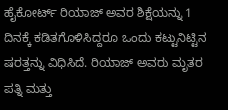ಹೈಕೋರ್ಟ್ ರಿಯಾಜ್ ಅವರ ಶಿಕ್ಷೆಯನ್ನು 1 ದಿನಕ್ಕೆ ಕಡಿತಗೊಳಿಸಿದ್ದರೂ ಒಂದು ಕಟ್ಟುನಿಟ್ಟಿನ ಷರತ್ತನ್ನು ವಿಧಿಸಿದೆ. ರಿಯಾಜ್ ಅವರು ಮೃತರ ಪತ್ನಿ ಮತ್ತು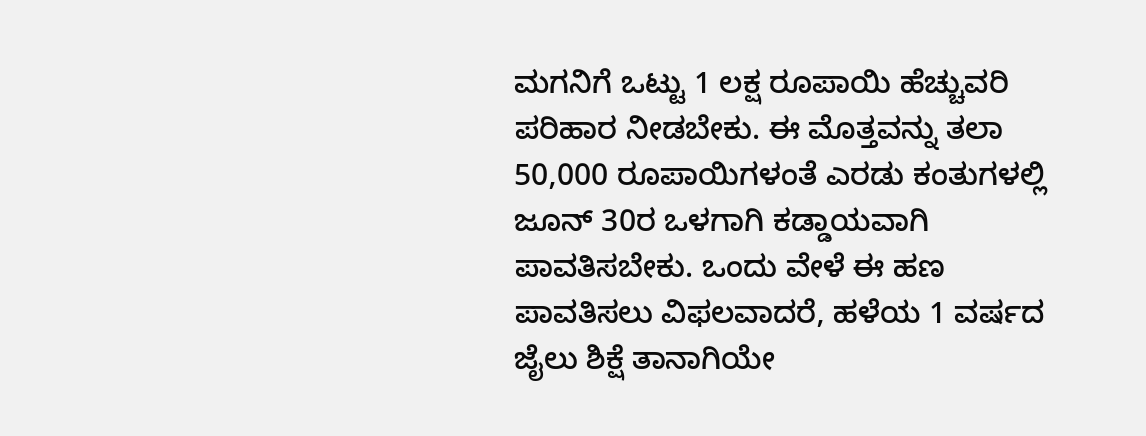ಮಗನಿಗೆ ಒಟ್ಟು 1 ಲಕ್ಷ ರೂಪಾಯಿ ಹೆಚ್ಚುವರಿ ಪರಿಹಾರ ನೀಡಬೇಕು. ಈ ಮೊತ್ತವನ್ನು ತಲಾ 50,000 ರೂಪಾಯಿಗಳಂತೆ ಎರಡು ಕಂತುಗಳಲ್ಲಿ ಜೂನ್ 30ರ ಒಳಗಾಗಿ ಕಡ್ಡಾಯವಾಗಿ ಪಾವತಿಸಬೇಕು. ಒಂದು ವೇಳೆ ಈ ಹಣ ಪಾವತಿಸಲು ವಿಫಲವಾದರೆ, ಹಳೆಯ 1 ವರ್ಷದ ಜೈಲು ಶಿಕ್ಷೆ ತಾನಾಗಿಯೇ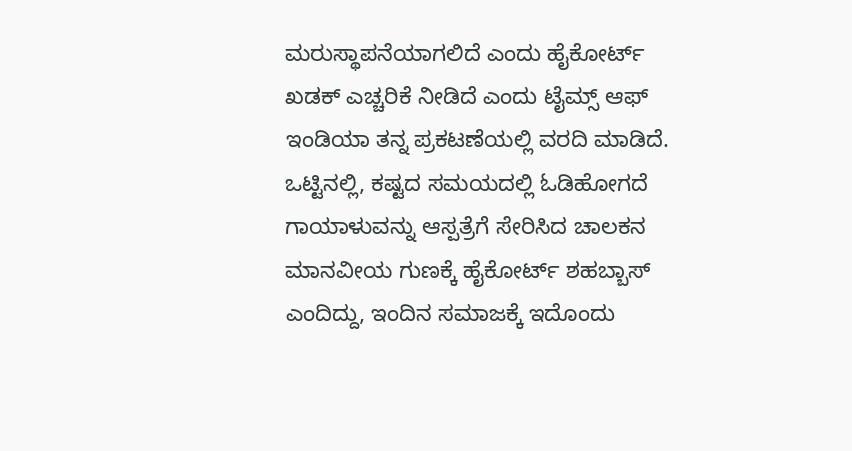ಮರುಸ್ಥಾಪನೆಯಾಗಲಿದೆ ಎಂದು ಹೈಕೋರ್ಟ್ ಖಡಕ್ ಎಚ್ಚರಿಕೆ ನೀಡಿದೆ ಎಂದು ಟೈಮ್ಸ್‌ ಆಫ್‌ ಇಂಡಿಯಾ ತನ್ನ ಪ್ರಕಟಣೆಯಲ್ಲಿ ವರದಿ ಮಾಡಿದೆ. ಒಟ್ಟಿನಲ್ಲಿ, ಕಷ್ಟದ ಸಮಯದಲ್ಲಿ ಓಡಿಹೋಗದೆ ಗಾಯಾಳುವನ್ನು ಆಸ್ಪತ್ರೆಗೆ ಸೇರಿಸಿದ ಚಾಲಕನ ಮಾನವೀಯ ಗುಣಕ್ಕೆ ಹೈಕೋರ್ಟ್ ಶಹಬ್ಬಾಸ್ ಎಂದಿದ್ದು, ಇಂದಿನ ಸಮಾಜಕ್ಕೆ ಇದೊಂದು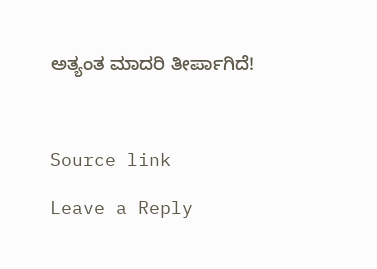ಅತ್ಯಂತ ಮಾದರಿ ತೀರ್ಪಾಗಿದೆ!



Source link

Leave a Reply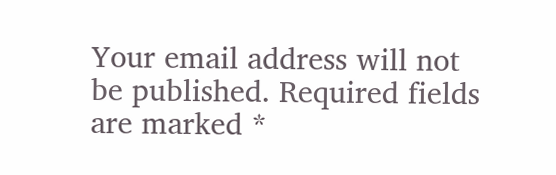Your email address will not be published. Required fields are marked *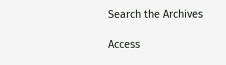Search the Archives

Access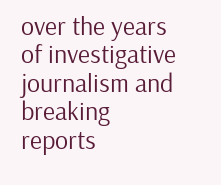over the years of investigative journalism and breaking reports